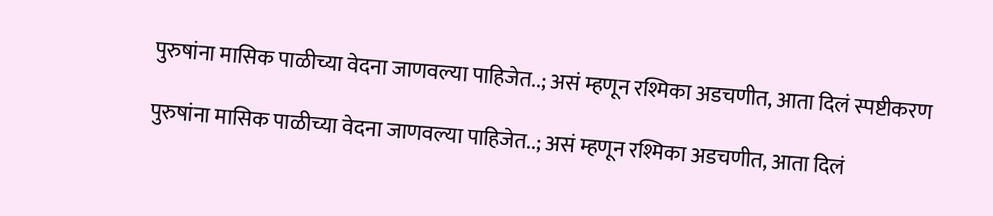पुरुषांना मासिक पाळीच्या वेदना जाणवल्या पाहिजेत..; असं म्हणून रश्मिका अडचणीत, आता दिलं स्पष्टीकरण

पुरुषांना मासिक पाळीच्या वेदना जाणवल्या पाहिजेत..; असं म्हणून रश्मिका अडचणीत, आता दिलं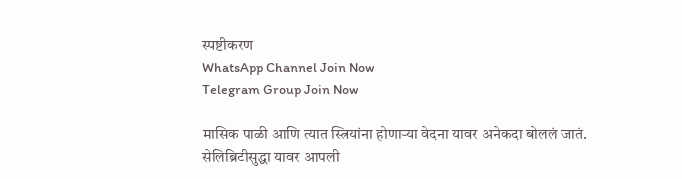स्पष्टीकरण
WhatsApp Channel Join Now
Telegram Group Join Now

मासिक पाळी आणि त्यात स्त्रियांना होणाऱ्या वेदना यावर अनेकदा बोललं जातं. सेलिब्रिटीसुद्धा यावर आपली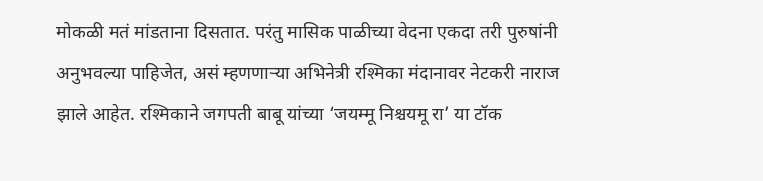मोकळी मतं मांडताना दिसतात. परंतु मासिक पाळीच्या वेदना एकदा तरी पुरुषांनी अनुभवल्या पाहिजेत, असं म्हणणाऱ्या अभिनेत्री रश्मिका मंदानावर नेटकरी नाराज झाले आहेत. रश्मिकाने जगपती बाबू यांच्या ‘जयम्मू निश्चयमू रा’ या टॉक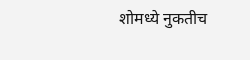शोमध्ये नुकतीच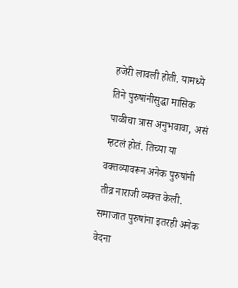हजेरी लावली होती. यामध्ये तिने पुरुषांनीसुद्धा मासिक पाळीचा त्रास अनुभवावा, असं म्हटलं होतं. तिच्या या वक्तव्यावरून अनेक पुरुषांनी तीव्र नाराजी व्यक्त केली. समाजात पुरुषांना इतरही अनेक वेदना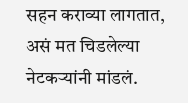सहन कराव्या लागतात, असं मत चिडलेल्या नेटकऱ्यांनी मांडलं.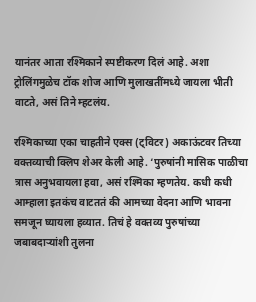यानंतर आता रश्मिकाने स्पष्टीकरण दिलं आहे. अशा ट्रोलिंगमुळेच टॉक शोज आणि मुलाखतींमध्ये जायला भीती वाटते, असं तिने म्हटलंय.

रश्मिकाच्या एका चाहतीने एक्स (ट्विटर) अकाऊंटवर तिच्या वक्तव्याची क्लिप शेअर केली आहे. ‘पुरुषांनी मासिक पाळीचा त्रास अनुभवायला हवा, असं रश्मिका म्हणतेय. कधी कधी आम्हाला इतकंच वाटततं की आमच्या वेदना आणि भावना समजून घ्यायला हव्यात. तिचं हे वक्तव्य पुरुषांच्या जबाबदाऱ्यांशी तुलना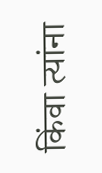किंवा त्यांना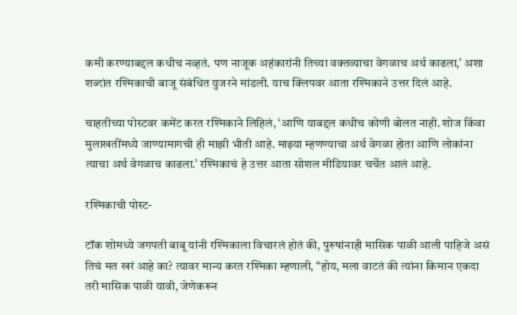कमी करण्याबद्दल कधीच नव्हतं. पण नाजूक अहंकारांनी तिच्या वक्तव्याचा वेगळाच अर्थ काढला,’ अशा शब्दांत रश्मिकाची बाजू संबंधित युजरने मांडली. याच क्लिपवर आता रश्मिकाने उत्तर दिलं आहे.

चाहतीच्या पोस्टवर कमेंट करत रश्मिकाने लिहिलं, ‘आणि याबद्दल कधीच कोणी बोलत नाही. शोज किंवा मुलाखतींमध्ये जाण्यामागची ही माझी भीती आहे. माझ्या म्हणण्याचा अर्थ वेगळा होता आणि लोकांना त्याचा अर्थ वेगळाच काढला.’ रश्मिकाचं हे उत्तर आता सोशल मीडियावर चर्चेत आलं आहे.

रश्मिकाची पोस्ट-

टॉक शोमध्ये जगपती बाबू यांनी रश्मिकाला विचारलं होतं की, पुरुषांनाही मासिक पाळी आली पाहिजे असं तिचं मत खरं आहे का? त्यावर मान्य करत रश्मिका म्हणाली, “होय, मला वाटतं की त्यांना किमान एकदा तरी मासिक पाळी यावी, जेणेकरून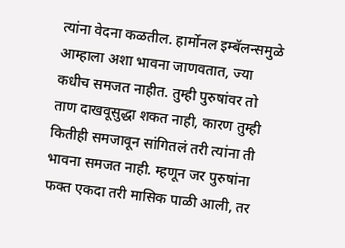त्यांना वेदना कळतील. हार्मोनल इम्बॅलन्समुळे आम्हाला अशा भावना जाणवतात, ज्या कधीच समजत नाहीत. तुम्ही पुरुषांवर तो ताण दाखवूसुद्धा शकत नाही, कारण तुम्ही कितीही समजावून सांगितलं तरी त्यांना ती भावना समजत नाही. म्हणून जर पुरुषांना फक्त एकदा तरी मासिक पाळी आली, तर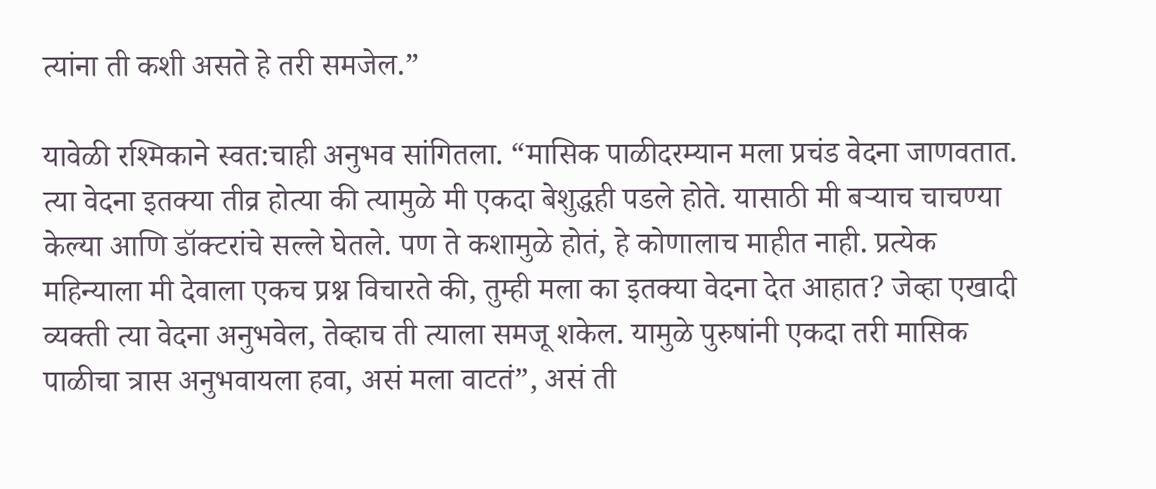त्यांना ती कशी असते हे तरी समजेल.”

यावेळी रश्मिकाने स्वत:चाही अनुभव सांगितला. “मासिक पाळीदरम्यान मला प्रचंड वेदना जाणवतात. त्या वेदना इतक्या तीव्र होत्या की त्यामुळे मी एकदा बेशुद्धही पडले होते. यासाठी मी बऱ्याच चाचण्या केल्या आणि डॉक्टरांचे सल्ले घेतले. पण ते कशामुळे होतं, हे कोणालाच माहीत नाही. प्रत्येक महिन्याला मी देवाला एकच प्रश्न विचारते की, तुम्ही मला का इतक्या वेदना देत आहात? जेव्हा एखादी व्यक्ती त्या वेदना अनुभवेल, तेव्हाच ती त्याला समजू शकेल. यामुळे पुरुषांनी एकदा तरी मासिक पाळीचा त्रास अनुभवायला हवा, असं मला वाटतं”, असं ती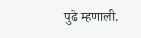पुढे म्हणाली.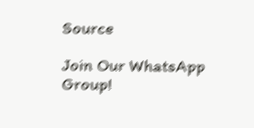Source

Join Our WhatsApp Group!